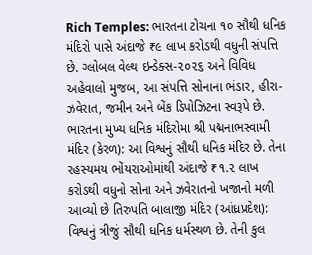Rich Temples: ભારતના ટોચના ૧૦ સૌથી ધનિક મંદિરો પાસે અંદાજે ₹૯ લાખ કરોડથી વધુની સંપત્તિ છે. ગ્લોબલ વેલ્થ ઇન્ડેક્સ-૨૦૨૬ અને વિવિધ અહેવાલો મુજબ, આ સંપત્તિ સોનાના ભંડાર, હીરા-ઝવેરાત, જમીન અને બેંક ડિપોઝિટના સ્વરૂપે છે.
ભારતના મુખ્ય ધનિક મંદિરોમા શ્રી પદ્મનાભસ્વામી મંદિર (કેરળ): આ વિશ્વનું સૌથી ધનિક મંદિર છે. તેના રહસ્યમય ભોંયરાઓમાંથી અંદાજે ₹૧.૨ લાખ કરોડથી વધુનો સોના અને ઝવેરાતનો ખજાનો મળી આવ્યો છે તિરુપતિ બાલાજી મંદિર (આંધ્રપ્રદેશ): વિશ્વનું ત્રીજું સૌથી ધનિક ધર્મસ્થળ છે. તેની કુલ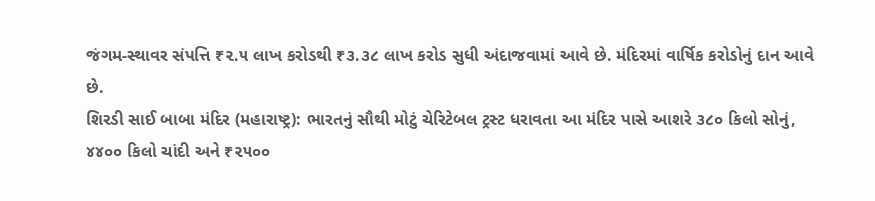જંગમ-સ્થાવર સંપત્તિ ₹૨.૫ લાખ કરોડથી ₹૩.૩૮ લાખ કરોડ સુધી અંદાજવામાં આવે છે. મંદિરમાં વાર્ષિક કરોડોનું દાન આવે છે.
શિરડી સાઈ બાબા મંદિર (મહારાષ્ટ્ર): ભારતનું સૌથી મોટું ચેરિટેબલ ટ્રસ્ટ ધરાવતા આ મંદિર પાસે આશરે ૩૮૦ કિલો સોનું, ૪૪૦૦ કિલો ચાંદી અને ₹૨૫૦૦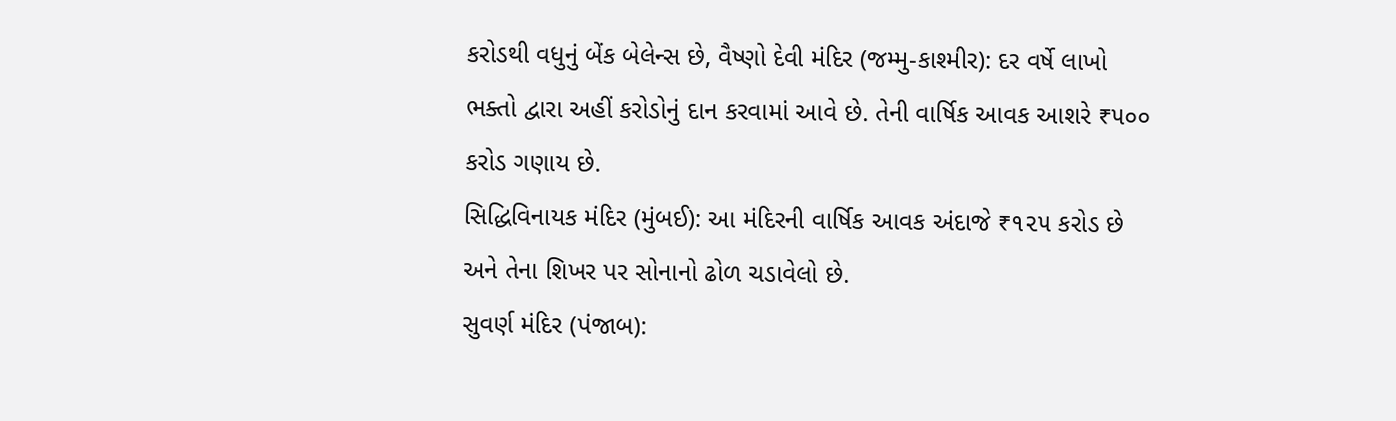કરોડથી વધુનું બેંક બેલેન્સ છે, વૈષ્ણો દેવી મંદિર (જમ્મુ-કાશ્મીર): દર વર્ષે લાખો ભક્તો દ્વારા અહીં કરોડોનું દાન કરવામાં આવે છે. તેની વાર્ષિક આવક આશરે ₹૫૦૦ કરોડ ગણાય છે.
સિદ્ધિવિનાયક મંદિર (મુંબઈ): આ મંદિરની વાર્ષિક આવક અંદાજે ₹૧૨૫ કરોડ છે અને તેના શિખર પર સોનાનો ઢોળ ચડાવેલો છે.
સુવર્ણ મંદિર (પંજાબ):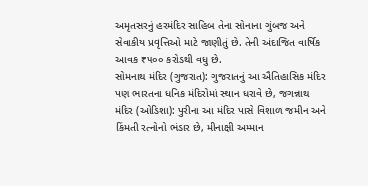અમૃતસરનું હરમંદિર સાહિબ તેના સોનાના ગુંબજ અને સેવાકીય પ્રવૃત્તિઓ માટે જાણીતું છે. તેની અંદાજિત વાર્ષિક આવક ₹૫૦૦ કરોડથી વધુ છે.
સોમનાથ મંદિર (ગુજરાત): ગુજરાતનું આ ઐતિહાસિક મંદિર પણ ભારતના ધનિક મંદિરોમાં સ્થાન ધરાવે છે, જગન્નાથ મંદિર (ઓડિશા): પુરીના આ મંદિર પાસે વિશાળ જમીન અને કિંમતી રત્નોનો ભંડાર છે, મીનાક્ષી અમ્માન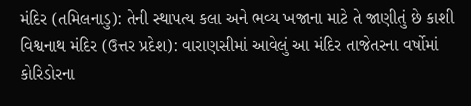મંદિર (તમિલનાડુ): તેની સ્થાપત્ય કલા અને ભવ્ય ખજાના માટે તે જાણીતું છે કાશી વિશ્વનાથ મંદિર (ઉત્તર પ્રદેશ): વારાણસીમાં આવેલું આ મંદિર તાજેતરના વર્ષોમાં કોરિડોરના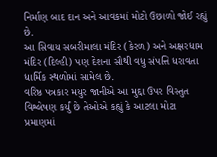નિર્માણ બાદ દાન અને આવકમાં મોટો ઉછાળો જોઈ રહ્યું છે.
આ સિવાય સબરીમાલા મંદિર (કેરળ) અને અક્ષરધામ મંદિર (દિલ્હી) પણ દેશના સૌથી વધુ સંપત્તિ ધરાવતા ધાર્મિક સ્થળોમાં સામેલ છે.
વરિષ્ઠ પત્રકાર મયુર જાનીએ આ મુદ્દા ઉપર વિસ્તુત વિશ્લેષણ કર્યું છે તેઓએ કહ્યું કે આટલા મોટા પ્રમાણમાં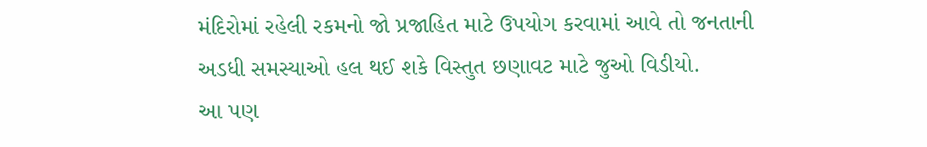મંદિરોમાં રહેલી રકમનો જો પ્રજાહિત માટે ઉપયોગ કરવામાં આવે તો જનતાની અડધી સમસ્યાઓ હલ થઈ શકે વિસ્તુત છણાવટ માટે જુઓ વિડીયો.
આ પણ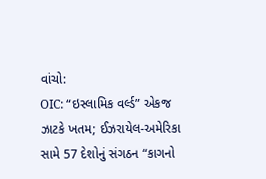વાંચો:
OIC: “ઇસ્લામિક વર્લ્ડ” એકજ ઝાટકે ખતમ; ઈઝરાયેલ-અમેરિકા સામે 57 દેશોનું સંગઠન “કાગનો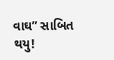વાઘ” સાબિત થયુ!